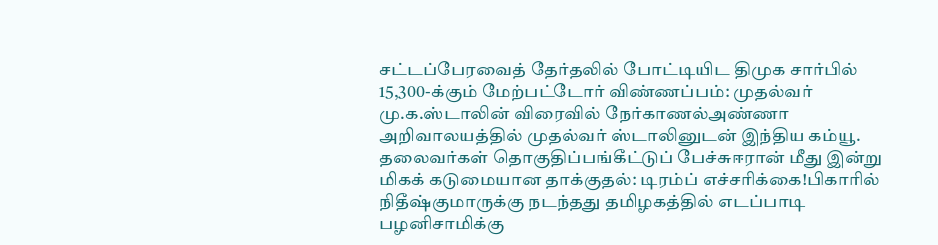சட்டப்பேரவைத் தேர்தலில் போட்டியிட திமுக சார்பில் 15,300-க்கும் மேற்பட்டோர் விண்ணப்பம்: முதல்வர் மு.க.ஸ்டாலின் விரைவில் நேர்காணல்அண்ணா அறிவாலயத்தில் முதல்வர் ஸ்டாலினுடன் இந்திய கம்யூ. தலைவர்கள் தொகுதிப்பங்கீட்டுப் பேச்சுஈரான் மீது இன்று மிகக் கடுமையான தாக்குதல்: டிரம்ப் எச்சரிக்கை!பிகாரில் நிதீஷ்குமாருக்கு நடந்தது தமிழகத்தில் எடப்பாடி பழனிசாமிக்கு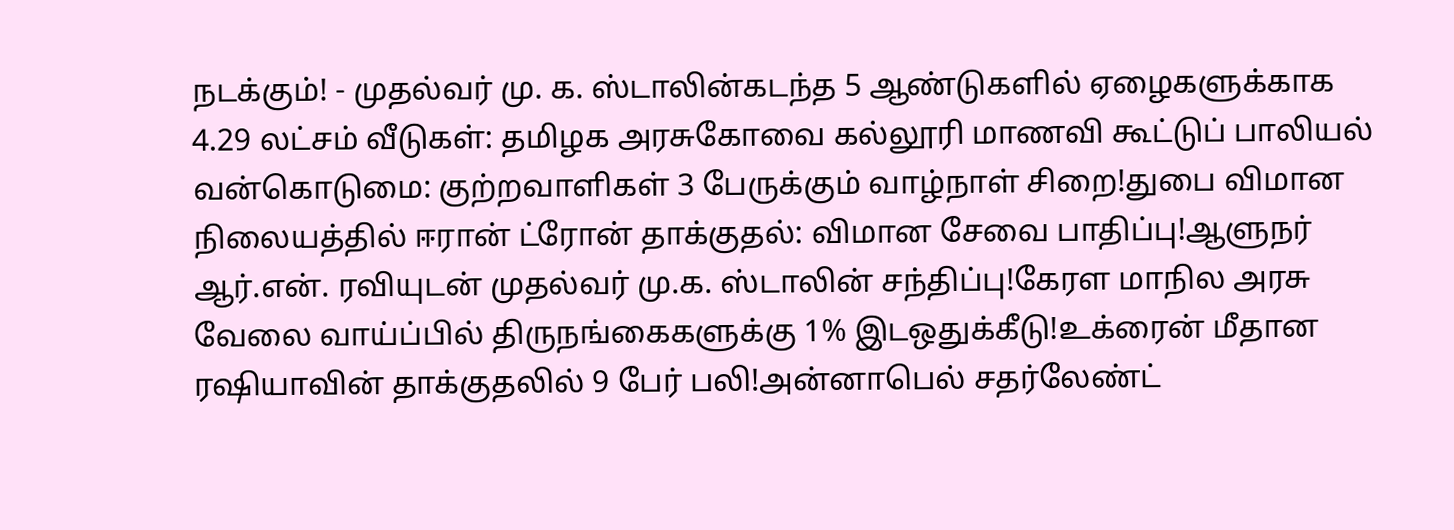நடக்கும்! - முதல்வர் மு. க. ஸ்டாலின்கடந்த 5 ஆண்டுகளில் ஏழைகளுக்காக 4.29 லட்சம் வீடுகள்: தமிழக அரசுகோவை கல்லூரி மாணவி கூட்டுப் பாலியல் வன்கொடுமை: குற்றவாளிகள் 3 பேருக்கும் வாழ்நாள் சிறை!துபை விமான நிலையத்தில் ஈரான் ட்ரோன் தாக்குதல்: விமான சேவை பாதிப்பு!ஆளுநர் ஆர்.என். ரவியுடன் முதல்வர் மு.க. ஸ்டாலின் சந்திப்பு!கேரள மாநில அரசு வேலை வாய்ப்பில் திருநங்கைகளுக்கு 1% இடஒதுக்கீடு!உக்ரைன் மீதான ரஷியாவின் தாக்குதலில் 9 பேர் பலி!அன்னாபெல் சதர்லேண்ட்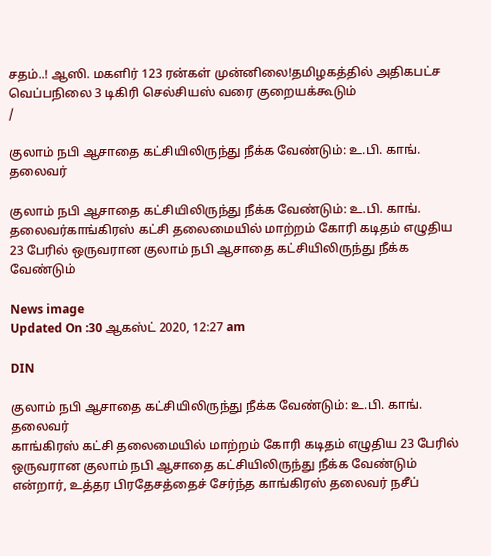சதம்..! ஆஸி. மகளிர் 123 ரன்கள் முன்னிலை!தமிழகத்தில் அதிகபட்ச வெப்பநிலை 3 டிகிரி செல்சியஸ் வரை குறையக்கூடும்
/

குலாம் நபி ஆசாதை கட்சியிலிருந்து நீக்க வேண்டும்: உ.பி. காங். தலைவர்

குலாம் நபி ஆசாதை கட்சியிலிருந்து நீக்க வேண்டும்: உ.பி. காங். தலைவர்காங்கிரஸ் கட்சி தலைமையில் மாற்றம் கோரி கடிதம் எழுதிய 23 பேரில் ஒருவரான குலாம் நபி ஆசாதை கட்சியிலிருந்து நீக்க வேண்டும்

News image
Updated On :30 ஆகஸ்ட் 2020, 12:27 am

DIN

குலாம் நபி ஆசாதை கட்சியிலிருந்து நீக்க வேண்டும்: உ.பி. காங். தலைவர்
காங்கிரஸ் கட்சி தலைமையில் மாற்றம் கோரி கடிதம் எழுதிய 23 பேரில் ஒருவரான குலாம் நபி ஆசாதை கட்சியிலிருந்து நீக்க வேண்டும் என்றார், உத்தர பிரதேசத்தைச் சேர்ந்த காங்கிரஸ் தலைவர் நசீப்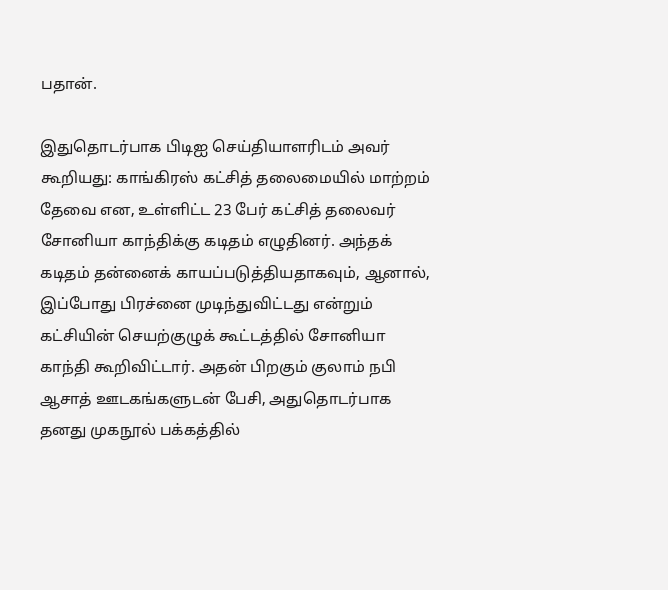பதான்.

இதுதொடர்பாக பிடிஐ செய்தியாளரிடம் அவர் கூறியது: காங்கிரஸ் கட்சித் தலைமையில் மாற்றம் தேவை என, உள்ளிட்ட 23 பேர் கட்சித் தலைவர் சோனியா காந்திக்கு கடிதம் எழுதினர். அந்தக் கடிதம் தன்னைக் காயப்படுத்தியதாகவும், ஆனால், இப்போது பிரச்னை முடிந்துவிட்டது என்றும் கட்சியின் செயற்குழுக் கூட்டத்தில் சோனியா காந்தி கூறிவிட்டார். அதன் பிறகும் குலாம் நபி ஆசாத் ஊடகங்களுடன் பேசி, அதுதொடர்பாக தனது முகநூல் பக்கத்தில்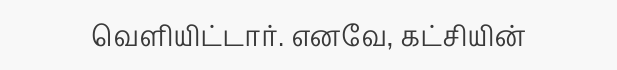வெளியிட்டார். எனவே, கட்சியின்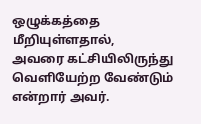ஒழுக்கத்தை மீறியுள்ளதால்,
அவரை கட்சியிலிருந்து வெளியேற்ற வேண்டும் என்றார் அவர்.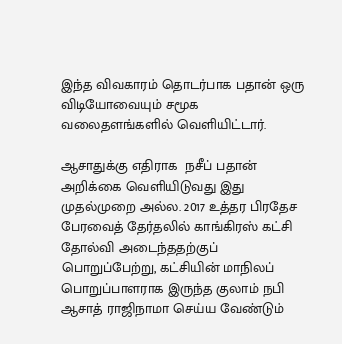இந்த விவகாரம் தொடர்பாக பதான் ஒரு விடியோவையும் சமூக வலைதளங்களில் வெளியிட்டார்.

ஆசாதுக்கு எதிராக  நசீப் பதான் அறிக்கை வெளியிடுவது இது முதல்முறை அல்ல. 2017 உத்தர பிரதேச பேரவைத் தேர்தலில் காங்கிரஸ் கட்சி தோல்வி அடைந்ததற்குப் பொறுப்பேற்று, கட்சியின் மாநிலப் பொறுப்பாளராக இருந்த குலாம் நபி ஆசாத் ராஜிநாமா செய்ய வேண்டும்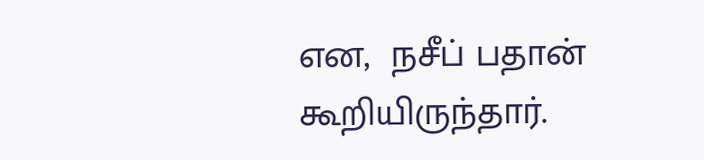என,  நசீப் பதான் கூறியிருந்தார்.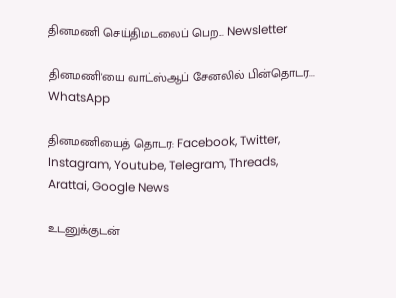தினமணி செய்திமடலைப் பெற... Newsletter

தினமணி'யை வாட்ஸ்ஆப் சேனலில் பின்தொடர... WhatsApp

தினமணியைத் தொடர: Facebook, Twitter, Instagram, Youtube, Telegram, Threads, Arattai, Google News

உடனுக்குடன்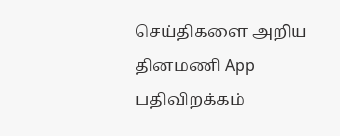செய்திகளை அறிய தினமணி App பதிவிறக்கம்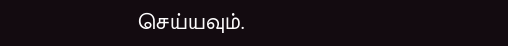செய்யவும்.